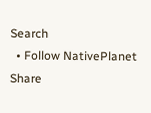Search
  • Follow NativePlanet
Share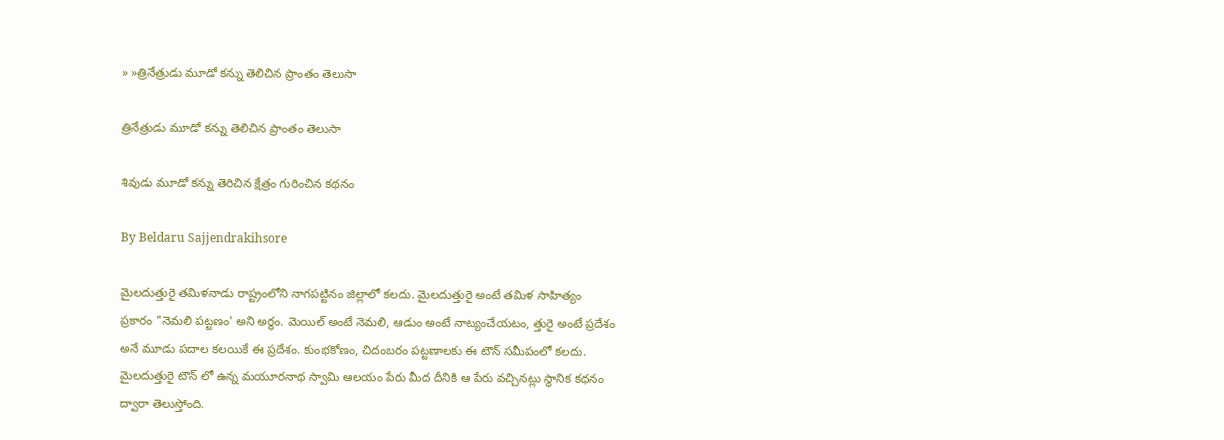» »త్రినేత్రుడు మూడో కన్ను తెలిచిన ప్రాంతం తెలుసా

త్రినేత్రుడు మూడో కన్ను తెలిచిన ప్రాంతం తెలుసా

శివుడు మూడో కన్ను తెరిచిన క్షేత్రం గురించిన కథనం

By Beldaru Sajjendrakihsore

మైలదుత్తురై తమిళనాడు రాష్ట్రంలోని నాగపట్టినం జిల్లాలో కలదు. మైలదుత్తురై అంటే తమిళ సాహిత్యం ప్రకారం "నెమలి పట్టణం' అని అర్థం. మెయిల్ అంటే నెమలి, ఆడుం అంటే నాట్యంచేయటం, త్తురై అంటే ప్రదేశం అనే మూడు పదాల కలయికే ఈ ప్రదేశం. కుంభకోణం, చిదంబరం పట్టణాలకు ఈ టౌన్ సమీపంలో కలదు. మైలదుత్తురై టౌన్ లో ఉన్న మయూరనాథ స్వామి ఆలయం పేరు మీద దీనికి ఆ పేరు వచ్చినట్లు స్థానిక కధనం ద్వారా తెలుస్తోంది.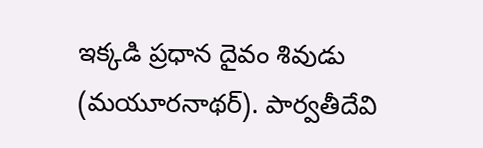ఇక్కడి ప్రధాన దైవం శివుడు (మయూరనాథర్). పార్వతీదేవి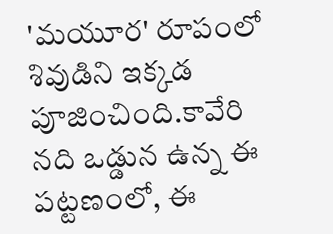'మయూర' రూపంలో శివుడిని ఇక్కడ పూజించింది.కావేరి నది ఒడ్డున ఉన్న ఈ పట్టణంలో, ఈ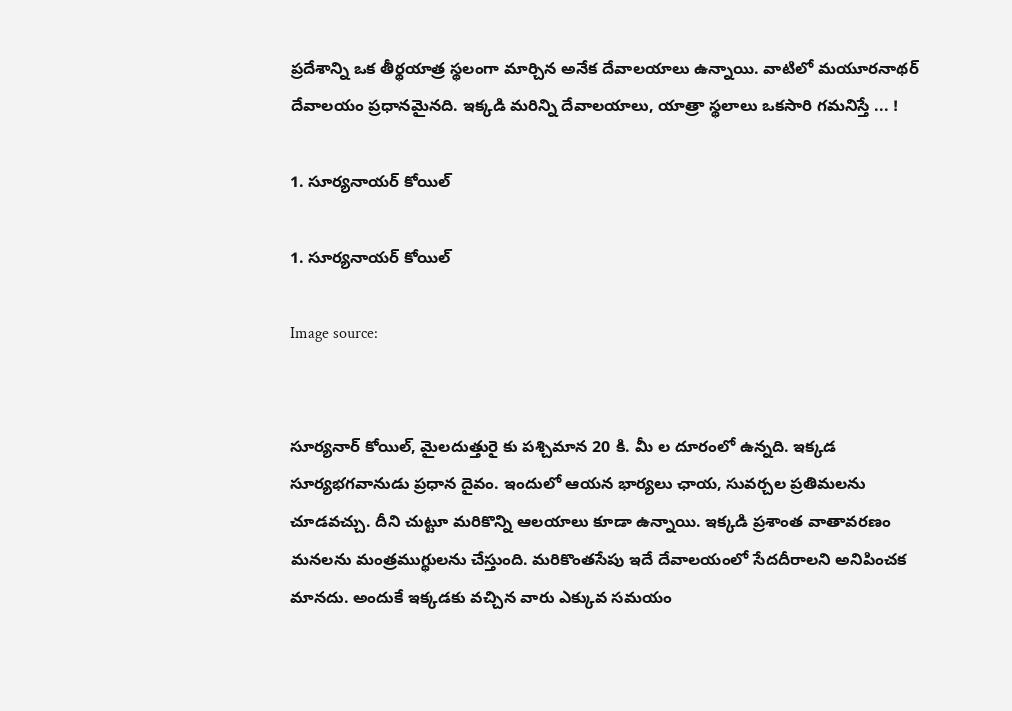ప్రదేశాన్ని ఒక తీర్థయాత్ర స్థలంగా మార్చిన అనేక దేవాలయాలు ఉన్నాయి. వాటిలో మయూరనాథర్ దేవాలయం ప్రధానమైనది. ఇక్కడి మరిన్ని దేవాలయాలు, యాత్రా స్థలాలు ఒకసారి గమనిస్తే ... !

1. సూర్యనాయర్ కోయిల్

1. సూర్యనాయర్ కోయిల్

Image source:


సూర్యనార్ కోయిల్, మైలదుత్తురై కు పశ్చిమాన 20 కి. మీ ల దూరంలో ఉన్నది. ఇక్కడ సూర్యభగవానుడు ప్రధాన దైవం. ఇందులో ఆయన భార్యలు ఛాయ, సువర్చల ప్రతిమలను చూడవచ్చు. దీని చుట్టూ మరికొన్ని ఆలయాలు కూడా ఉన్నాయి. ఇక్కడి ప్రశాంత వాతావరణం మనలను మంత్రముగ్థులను చేస్తుంది. మరికొంతసేపు ఇదే దేవాలయంలో సేదదీరాలని అనిపించక మానదు. అందుకే ఇక్కడకు వచ్చిన వారు ఎక్కువ సమయం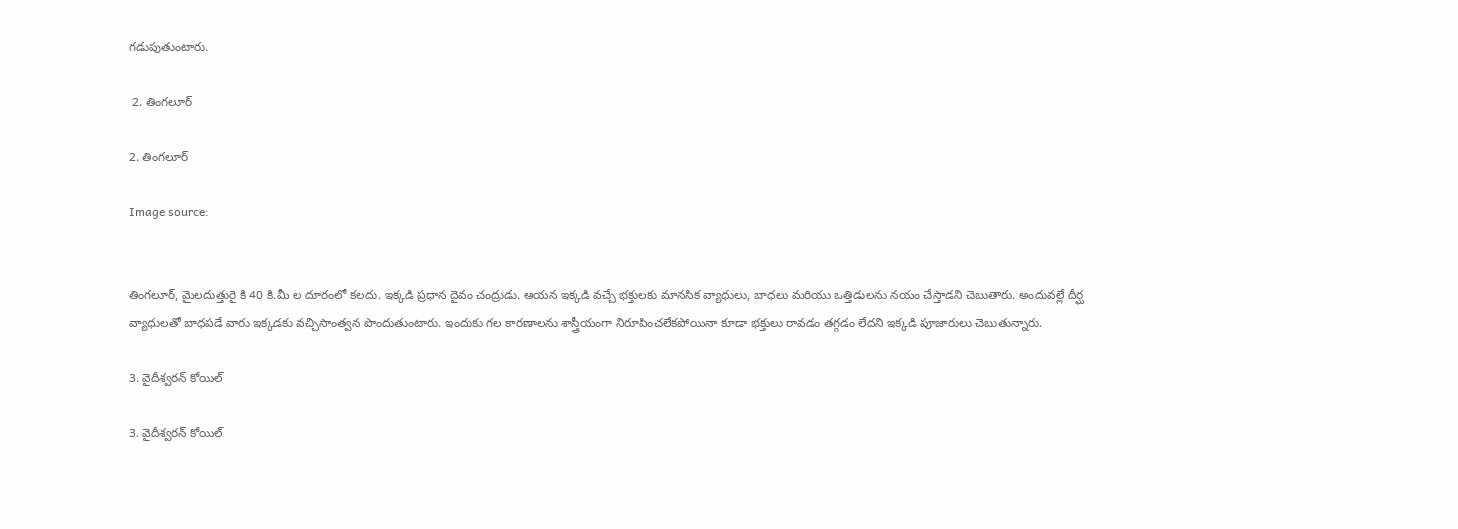గడుపుతుంటారు.

 2. తింగలూర్

2. తింగలూర్

Image source:


తింగలూర్, మైలదుత్తురై కి 40 కి.మీ ల దూరంలో కలదు. ఇక్కడి ప్రధాన దైవం చంద్రుడు. ఆయన ఇక్కడి వచ్చే భక్తులకు మానసిక వ్యాధులు, బాధలు మరియు ఒత్తిడులను నయం చేస్తాడని చెబుతారు. అందువల్లే దీర్ఘ వ్యాధులతో బాధపడే వారు ఇక్కడకు వచ్చిసాంత్వన పొందుతుంటారు. ఇందుకు గల కారణాలను శాస్త్రీయంగా నిరూపించలేకపోయినా కూడా భక్తులు రావడం తగ్గడం లేదని ఇక్కడి పూజారులు చెబుతున్నారు.

3. వైదీశ్వరన్ కోయిల్

3. వైదీశ్వరన్ కోయిల్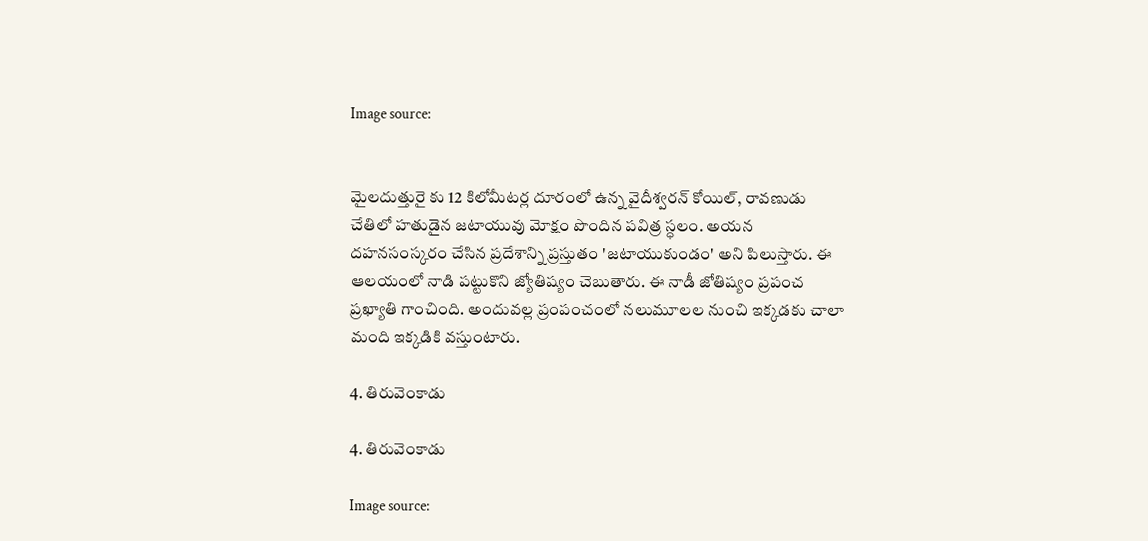Image source:


మైలదుత్తురై కు 12 కిలోమీటర్ల దూరంలో ఉన్న వైదీశ్వరన్ కోయిల్, రావణుడు చేతిలో హతుడైన జటాయువు మోక్షం పొందిన పవిత్ర స్ధలం. అయన దహనసంస్కరం చేసిన ప్రదేశాన్ని ప్రస్తుతం 'జటాయుకుండం' అని పిలుస్తారు. ఈ ఆలయంలో నాడి పట్టుకొని జ్యోతిష్యం చెబుతారు. ఈ నాడీ జోతిష్యం ప్రపంచ ప్రఖ్యాతి గాంచింది. అందువల్ల ప్రంపంచంలో నలుమూలల నుంచి ఇక్కడకు చాలా మంది ఇక్కడికి వస్తుంటారు.

4. తిరువెంకాడు

4. తిరువెంకాడు

Image source: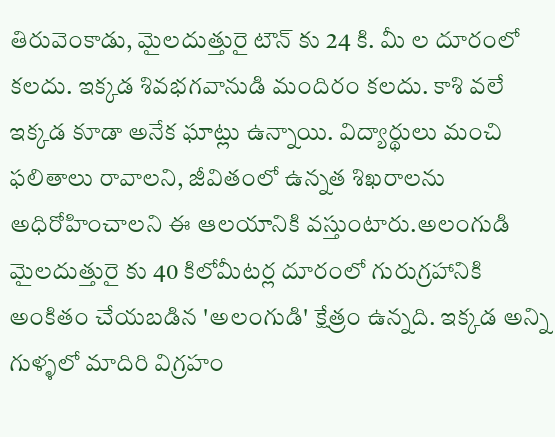తిరువెంకాడు, మైలదుత్తురై టౌన్ కు 24 కి. మీ ల దూరంలో కలదు. ఇక్కడ శివభగవానుడి మందిరం కలదు. కాశి వలే ఇక్కడ కూడా అనేక ఘాట్లు ఉన్నాయి. విద్యార్థులు మంచి ఫలితాలు రావాలని, జీవితంలో ఉన్నత శిఖరాలను అధిరోహించాలని ఈ ఆలయానికి వస్తుంటారు.అలంగుడి మైలదుత్తురై కు 40 కిలోమీటర్ల దూరంలో గురుగ్రహానికి అంకితం చేయబడిన 'అలంగుడి' క్షేత్రం ఉన్నది. ఇక్కడ అన్ని గుళ్ళలో మాదిరి విగ్రహం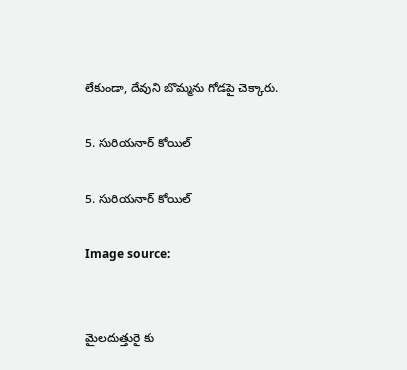లేకుండా, దేవుని బొమ్మను గోడపై చెక్కారు.

5. సురియనార్ కోయిల్

5. సురియనార్ కోయిల్

Image source:


మైలదుత్తురై కు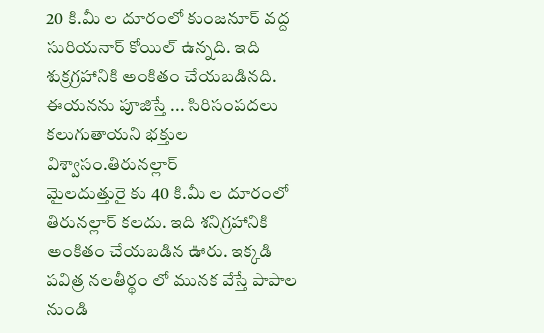20 కి.మీ ల దూరంలో కుంజనూర్ వద్ద సురియనార్ కోయిల్ ఉన్నది. ఇది శుక్రగ్రహానికి అంకితం చేయబడినది. ఈయనను పూజిస్తే ... సిరిసంపదలు కలుగుతాయని భక్తుల విశ్వాసం.తిరునల్లార్
మైలదుత్తురై కు 40 కి.మీ ల దూరంలో తిరునల్లార్ కలదు. ఇది శనిగ్రహానికి అంకితం చేయబడిన ఊరు. ఇక్కడి పవిత్ర నలతీర్థం లో మునక వేస్తే పాపాల నుండి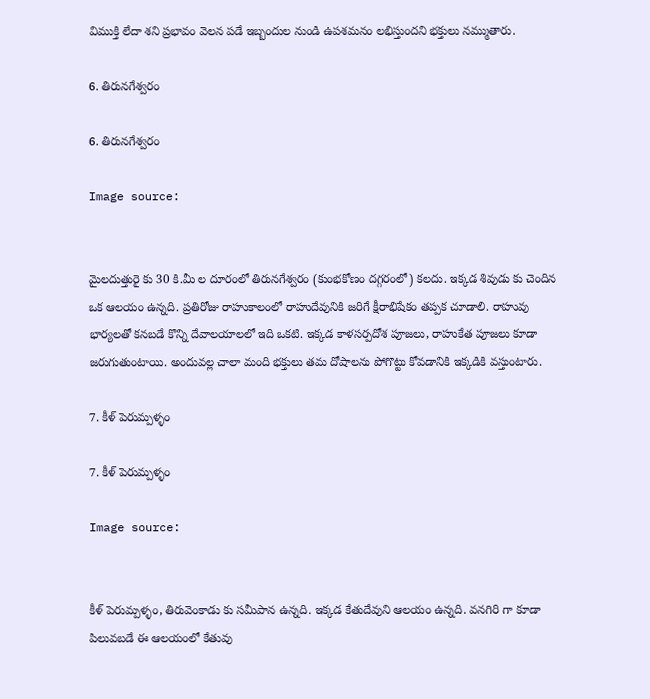విముక్తి లేదా శని ప్రభావం వెలన పడే ఇబ్బందుల నుండి ఉపశమనం లభిస్తుందని భక్తులు నమ్ముతారు.

6. తిరునగేశ్వరం

6. తిరునగేశ్వరం

Image source:


మైలదుత్తురై కు 30 కి.మీ ల దూరంలో తిరునగేశ్వరం (కుంభకోణం దగ్గరంలో) కలదు. ఇక్కడ శివుడు కు చెందిన ఒక ఆలయం ఉన్నది. ప్రతిరోజు రాహుకాలంలో రాహుదేవునికి జరిగే క్షీరాభిషేకం తప్పక చూడాలి. రాహువు భార్యలతో కనబడే కొన్ని దేవాలయాలలో ఇది ఒకటి. ఇక్కడ కాళసర్పదోశ పూజలు, రాహుకేత పూజలు కూడా జరుగుతుంటాయి. అందువల్ల చాలా మంది భక్తులు తమ దోషాలను పోగొట్టు కోవడానికి ఇక్కడికి వస్తుంటారు.

7. కీళ్ పెరుమ్పళ్ళం

7. కీళ్ పెరుమ్పళ్ళం

Image source:


కీళ్ పెరుమ్పళ్ళం, తిరువెంకాడు కు సమీపాన ఉన్నది. ఇక్కడ కేతుదేవుని ఆలయం ఉన్నది. వనగిరి గా కూడా పిలువబడే ఈ ఆలయంలో కేతువు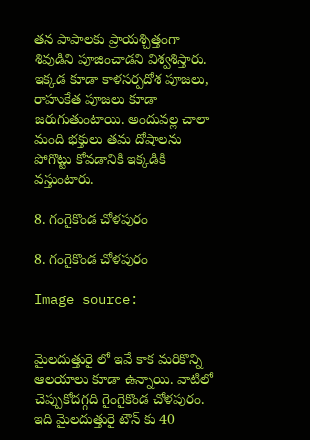తన పాపాలకు ప్రాయశ్చిత్తంగా శివుడిని పూజించాడని విశ్వశిస్తారు. ఇక్కడ కూడా కాళసర్పదోశ పూజలు, రాహుకేత పూజలు కూడా జరుగుతుంటాయి. అందువల్ల చాలా మంది భక్తులు తమ దోషాలను పోగొట్టు కోవడానికి ఇక్కడికి వస్తుంటారు.

8. గంగైకొండ చోళపురం

8. గంగైకొండ చోళపురం

Image source:


మైలదుత్తురై లో ఇవే కాక మరికొన్ని ఆలయాలు కూడా ఉన్నాయి. వాటిలో చెప్పుకోదగ్గది గైంగైకొండ చోళపురం. ఇది మైలదుత్తురై టౌన్ కు 40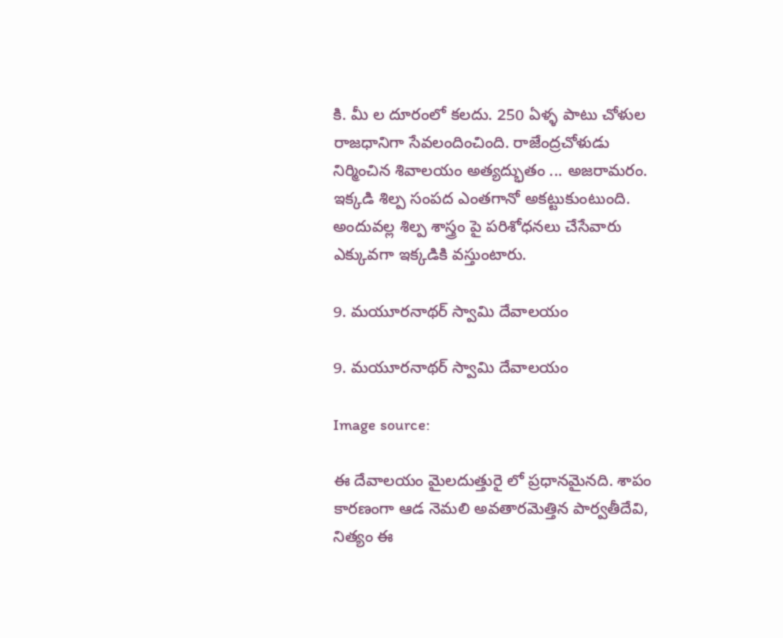కి. మీ ల దూరంలో కలదు. 250 ఏళ్ళ పాటు చోళుల రాజధానిగా సేవలందించింది. రాజేంద్రచోళుడు నిర్మించిన శివాలయం అత్యద్భుతం ... అజరామరం. ఇక్కడి శిల్ప సంపద ఎంతగానో అకట్టుకుంటుంది. అందువల్ల శిల్ప శాస్త్రం పై పరిశోధనలు చేసేవారు ఎక్కువగా ఇక్కడికి వస్తుంటారు.

9. మయూరనాథర్ స్వామి దేవాలయం

9. మయూరనాథర్ స్వామి దేవాలయం

Image source:

ఈ దేవాలయం మైలదుత్తురై లో ప్రధానమైనది. శాపం కారణంగా ఆడ నెమలి అవతారమెత్తిన పార్వతీదేవి, నిత్యం ఈ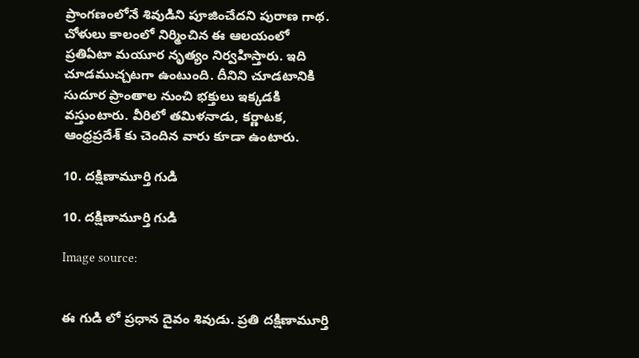ప్రాంగణంలోనే శివుడిని పూజించేదని పురాణ గాథ. చోళులు కాలంలో నిర్మించిన ఈ ఆలయంలో ప్రతిఏటా మయూర నృత్యం నిర్వహిస్తారు. ఇది చూడముచ్చటగా ఉంటుంది. దీనిని చూడటానికి సుదూర ప్రాంతాల నుంచి భక్తులు ఇక్కడకి వస్తుంటారు. వీరిలో తమిళనాడు, కర్ణాటక, ఆంధ్రప్రదేశ్ కు చెందిన వారు కూడా ఉంటారు.

10. దక్షిణామూర్తి గుడి

10. దక్షిణామూర్తి గుడి

Image source:


ఈ గుడి లో ప్రధాన దైవం శివుడు. ప్రతి దక్షిణామూర్తి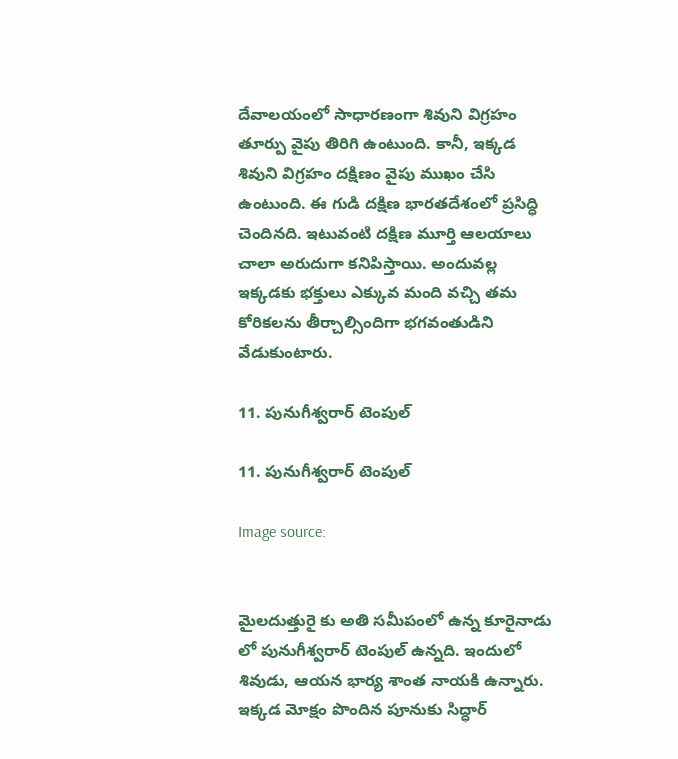దేవాలయంలో సాధారణంగా శివుని విగ్రహం తూర్పు వైపు తిరిగి ఉంటుంది. కానీ, ఇక్కడ శివుని విగ్రహం దక్షిణం వైపు ముఖం చేసి ఉంటుంది. ఈ గుడి దక్షిణ భారతదేశంలో ప్రసిద్ధి చెందినది. ఇటువంటి దక్షిణ మూర్తి ఆలయాలు చాలా అరుదుగా కనిపిస్తాయి. అందువల్ల ఇక్కడకు భక్తులు ఎక్కువ మంది వచ్చి తమ కోరికలను తీర్చాల్సిందిగా భగవంతుడిని వేడుకుంటారు.

11. పునుగీశ్వరార్ టెంపుల్

11. పునుగీశ్వరార్ టెంపుల్

Image source:


మైలదుత్తురై కు అతి సమీపంలో ఉన్న కూరైనాడు లో పునుగీశ్వరార్ టెంపుల్ ఉన్నది. ఇందులో శివుడు, ఆయన భార్య శాంత నాయకి ఉన్నారు. ఇక్కడ మోక్షం పొందిన పూనుకు సిద్ధార్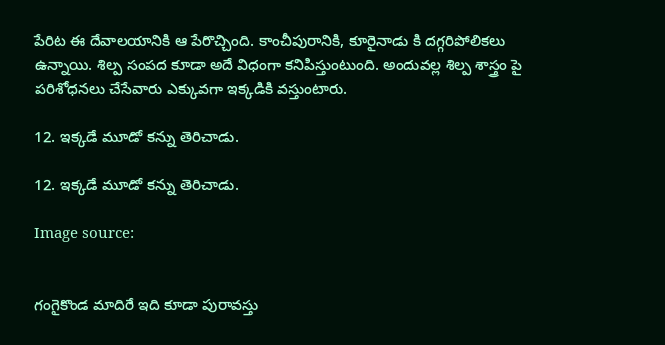పేరిట ఈ దేవాలయానికి ఆ పేరొచ్చింది. కాంచీపురానికి, కూరైనాడు కి దగ్గరిపోలికలు ఉన్నాయి. శిల్ప సంపద కూడా అదే విధంగా కనిపిస్తుంటుంది. అందువల్ల శిల్ప శాస్త్రం పై పరిశోధనలు చేసేవారు ఎక్కువగా ఇక్కడికి వస్తుంటారు.

12. ఇక్కడే మూడో కన్ను తెరిచాడు.

12. ఇక్కడే మూడో కన్ను తెరిచాడు.

Image source:


గంగైకొండ మాదిరే ఇది కూడా పురావస్తు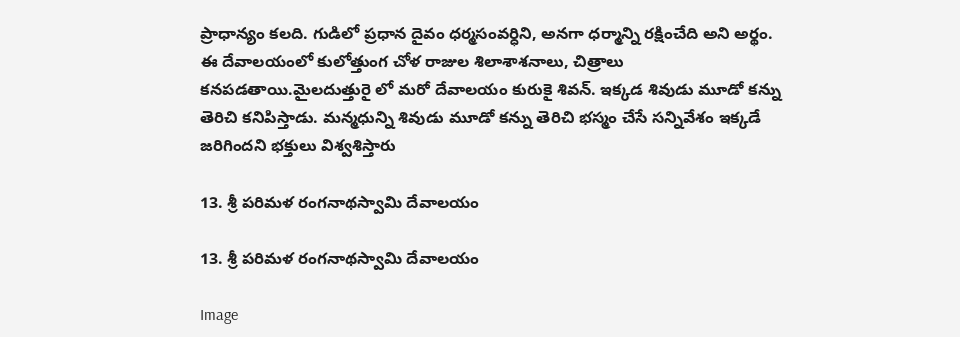ప్రాధాన్యం కలది. గుడిలో ప్రధాన దైవం ధర్మసంవర్ధిని, అనగా ధర్మాన్ని రక్షించేది అని అర్థం. ఈ దేవాలయంలో కులోత్తుంగ చోళ రాజుల శిలాశాశనాలు, చిత్రాలు కనపడతాయి.మైలదుత్తురై లో మరో దేవాలయం కురుకై శివన్. ఇక్కడ శివుడు మూడో కన్ను తెరిచి కనిపిస్తాడు. మన్మధున్ని శివుడు మూడో కన్ను తెరిచి భస్మం చేసే సన్నివేశం ఇక్కడే జరిగిందని భక్తులు విశ్వశిస్తారు

13. శ్రీ పరిమళ రంగనాథస్వామి దేవాలయం

13. శ్రీ పరిమళ రంగనాథస్వామి దేవాలయం

Image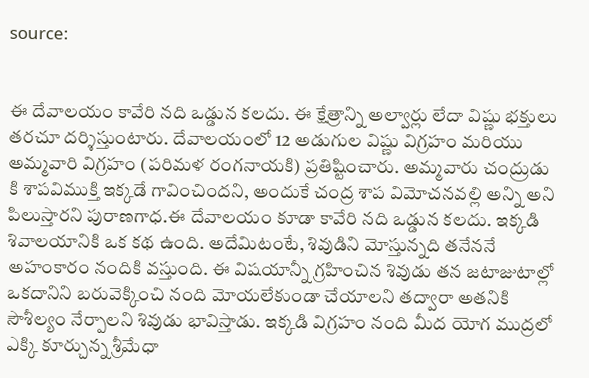source:


ఈ దేవాలయం కావేరి నది ఒడ్డున కలదు. ఈ క్షేత్రాన్ని అల్వార్లు లేదా విష్ణు భక్తులు తరచూ దర్శిస్తుంటారు. దేవాలయంలో 12 అడుగుల విష్ణు విగ్రహం మరియు అమ్మవారి విగ్రహం (పరిమళ రంగనాయకి) ప్రతిష్టించారు. అమ్మవారు చంద్రుడు కి శాపవిముక్తి ఇక్కడే గావించిందని, అందుకే చంద్ర శాప విమోచనవల్లి అన్ని అని పిలుస్తారని పురాణగాధ.ఈ దేవాలయం కూడా కావేరి నది ఒడ్డున కలదు. ఇక్కడి శివాలయానికి ఒక కథ ఉంది. అదేమిటంటే, శివుడిని మోస్తున్నది తనేననే అహంకారం నందికి వస్తుంది. ఈ విషయాన్నీ గ్రహించిన శివుడు తన జటాజుటాల్లో ఒకదానిని బరువెక్కించి నంది మోయలేకుండా చేయాలని తద్వారా అతనికి సౌశీల్యం నేర్పాలని శివుడు భావిస్తాడు. ఇక్కడి విగ్రహం నంది మీద యోగ ముద్రలో ఎక్కి కూర్చున్న శ్రీమేధా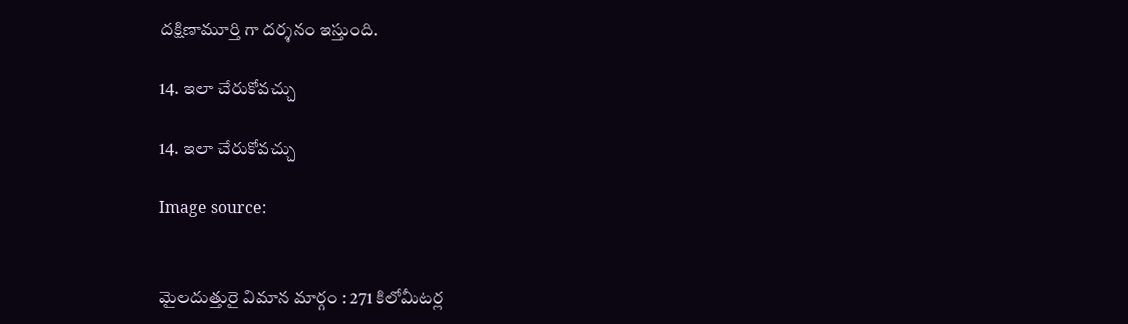దక్షిణామూర్తి గా దర్శనం ఇస్తుంది.

14. ఇలా చేరుకోవచ్చు

14. ఇలా చేరుకోవచ్చు

Image source:


మైలదుత్తురై విమాన మార్గం : 271 కిలోమీటర్ల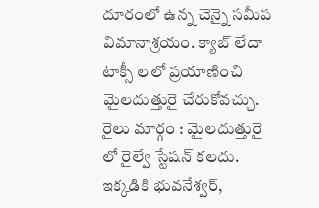దూరంలో ఉన్న చెన్నై సమీప విమానాశ్రయం. క్యాబ్ లేదా టాక్సీ లలో ప్రయాణించి మైలదుత్తురై చేరుకోవచ్చు. రైలు మార్గం : మైలదుత్తురై లో రైల్వే స్టేషన్ కలదు. ఇక్కడికి భువనేశ్వర్,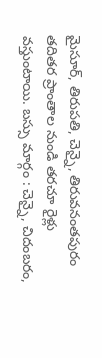మైసూర్, తిరుపతి, చెన్నై, తిరువనంతపురం తదితర ప్రాంతాల నుండి తరచూ రైళ్లు వస్తుంటాయి. బస్సు మార్గం : చెన్నై, చిదంబరం,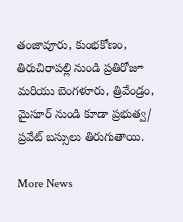తంజావూరు, కుంభకోణం, తిరుచిరాపల్లి నుండి ప్రతిరోజూ మరియు బెంగళూరు, త్రివేండ్రం, మైసూర్ నుండి కూడా ప్రభుత్వ/ ప్రవేట్ బస్సులు తిరుగుతాయి.

More News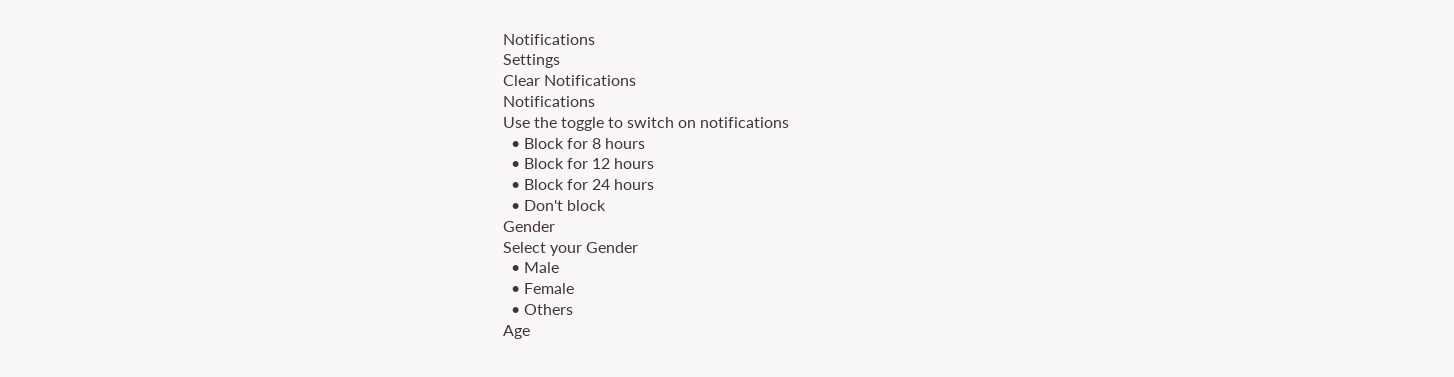Notifications
Settings
Clear Notifications
Notifications
Use the toggle to switch on notifications
  • Block for 8 hours
  • Block for 12 hours
  • Block for 24 hours
  • Don't block
Gender
Select your Gender
  • Male
  • Female
  • Others
Age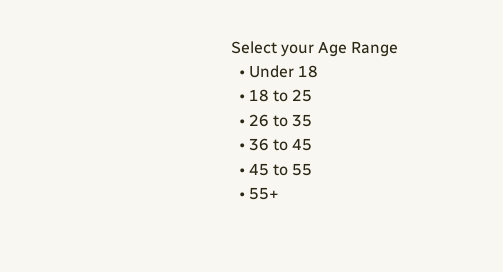Select your Age Range
  • Under 18
  • 18 to 25
  • 26 to 35
  • 36 to 45
  • 45 to 55
  • 55+